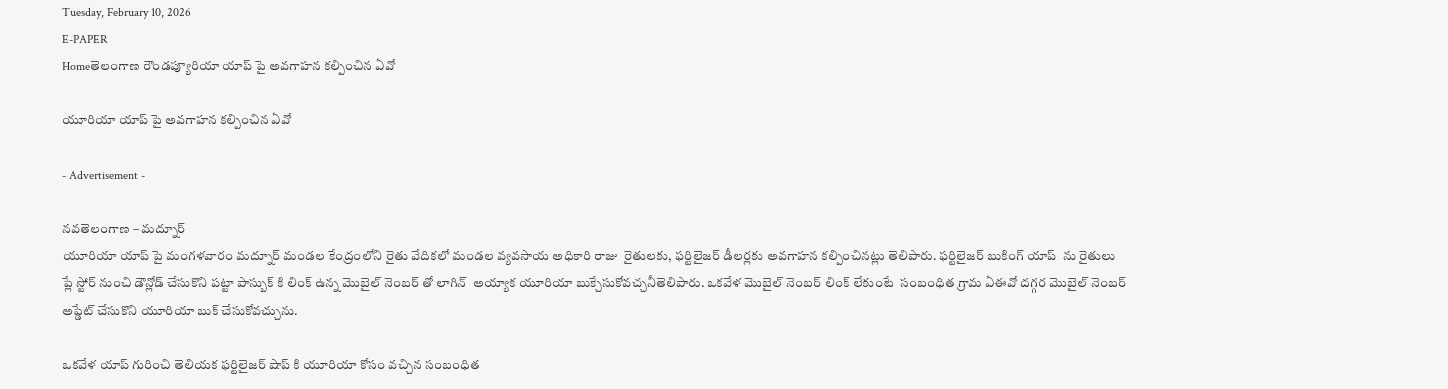Tuesday, February 10, 2026
E-PAPER
Homeతెలంగాణ రౌండప్యూరియా యాప్ పై అవగాహన కల్పించిన ఏవో

యూరియా యాప్ పై అవగాహన కల్పించిన ఏవో

- Advertisement -

నవతెలంగాణ – మద్నూర్
యూరియా యాప్ పై మంగళవారం మద్నూర్ మండల కేంద్రంలోని రైతు వేదికలో మండల వ్యవసాయ అధికారి రాజు  రైతులకు, ఫర్టిలైజర్ డీలర్లకు అవగాహన కల్పించినట్లు తెలిపారు. ఫర్టిలైజర్ బుకింగ్ యాప్  ను రైతులు ప్లే స్టోర్ నుంచి డౌన్లోడ్ చేసుకొని పట్టా పాస్బుక్ కి లింక్ ఉన్న మొబైల్ నెంబర్ తో లాగిన్  అయ్యాక యూరియా బుక్చేసుకోవచ్చనీతెలిపారు. ఒకవేళ మొబైల్ నెంబర్ లింక్ లేకుంటే  సంబంధిత గ్రామ ఏఈవో దగ్గర మొబైల్ నెంబర్ అప్డేట్ చేసుకొని యూరియా బుక్ చేసుకోవచ్చును.

ఒకవేళ యాప్ గురించి తెలియక ఫర్టిలైజర్ షాప్ కి యూరియా కోసం వచ్చిన సంబంధిత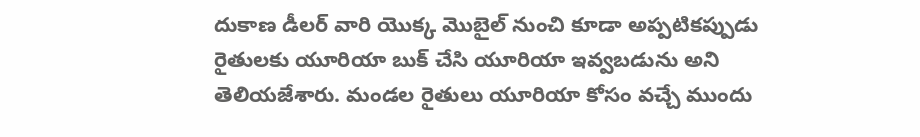దుకాణ డీలర్ వారి యొక్క మొబైల్ నుంచి కూడా అప్పటికప్పుడు  రైతులకు యూరియా బుక్ చేసి యూరియా ఇవ్వబడును అని తెలియజేశారు. మండల రైతులు యూరియా కోసం వచ్చే ముందు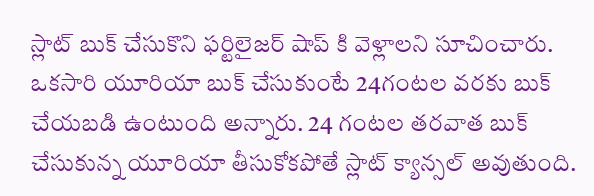స్లాట్ బుక్ చేసుకొని ఫర్టిలైజర్ షాప్ కి వెళ్లాలని సూచించారు. ఒకసారి యూరియా బుక్ చేసుకుంటే 24గంటల వరకు బుక్ చేయబడి ఉంటుంది అన్నారు. 24 గంటల తరవాత బుక్ చేసుకున్న యూరియా తీసుకోకపోతే స్లాట్ క్యాన్సల్ అవుతుంది.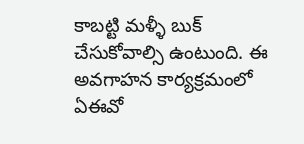కాబట్టి మళ్ళీ బుక్ చేసుకోవాల్సి ఉంటుంది. ఈ అవగాహన కార్యక్రమంలో  ఏఈవో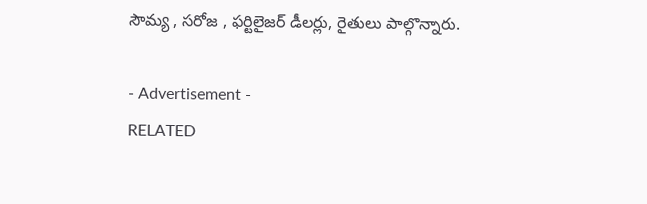సౌమ్య , సరోజ , ఫర్టిలైజర్ డీలర్లు, రైతులు పాల్గొన్నారు.

- Advertisement -
RELATED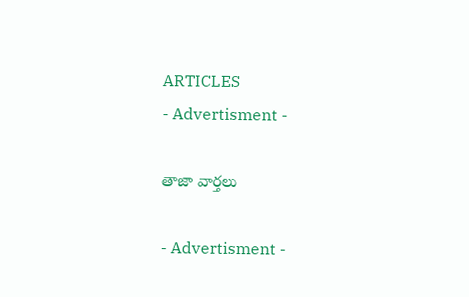ARTICLES
- Advertisment -

తాజా వార్తలు

- Advertisment -